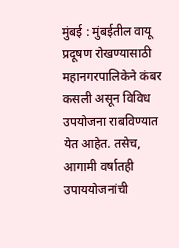मुंबई : मुंबईतील वायू प्रदूषण रोखण्यासाठी महानगरपालिकेने कंबर कसली असून विविध उपयोजना राबविण्यात येत आहेत. तसेच, आगामी वर्षातही उपाययोजनांची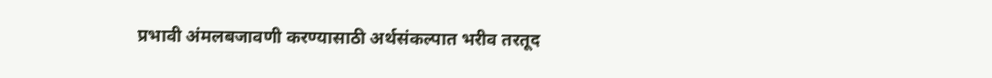प्रभावी अंमलबजावणी करण्यासाठी अर्थसंकल्पात भरीव तरतूद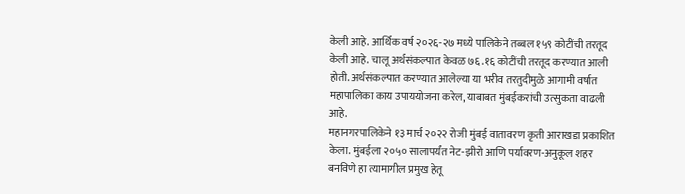केली आहे. आर्थिक वर्ष २०२६-२७ मध्ये पालिकेने तब्बल १५९ कोटींची तरतूद केली आहे. चालू अर्थसंकल्पात केवळ ७६.१६ कोटींची तरतूद करण्यात आली होती. अर्थसंकल्पात करण्यात आलेल्या या भरीव तरतुदीमुळे आगामी वर्षात महापालिका काय उपाययोजना करेल, याबाबत मुंबईकरांची उत्सुकता वाढली आहे.
महानगरपालिकेने १३ मार्च २०२२ रोजी मुंबई वातावरण कृती आराखडा प्रकाशित केला. मुंबईला २०५० सालापर्यंत नेट-झीरो आणि पर्यावरण-अनुकूल शहर बनविणे हा त्यामागील प्रमुख हेतू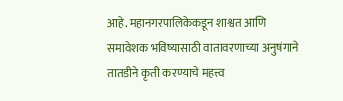आहे. महानगरपालिकेकडून शाश्वत आणि समावेशक भविष्यासाठी वातावरणाच्या अनुषंगाने तातडीने कृती करण्याचे महत्त्व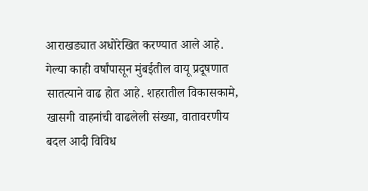आराखड्यात अधोरेखित करण्यात आले आहे.
गेल्या काही वर्षांपासून मुंबईतील वायू प्रदूषणात सातत्याने वाढ होत आहे. शहरातील विकासकामे, खासगी वाहनांची वाढलेली संख्या, वातावरणीय बदल आदी विविध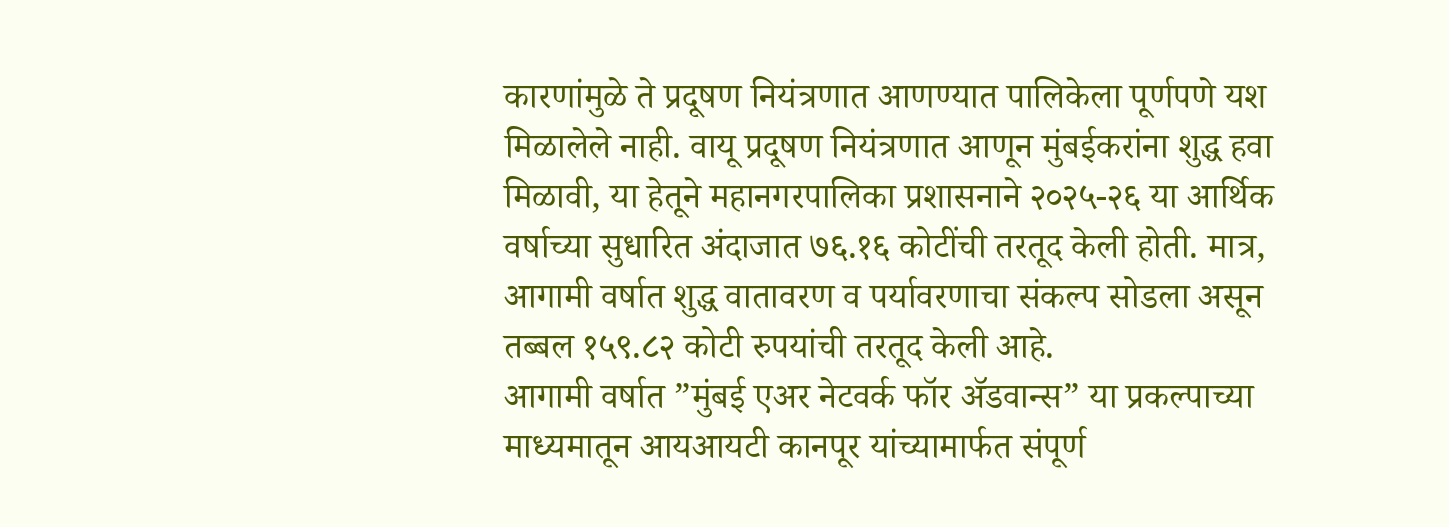कारणांमुळे ते प्रदूषण नियंत्रणात आणण्यात पालिकेला पूर्णपणे यश मिळालेले नाही. वायू प्रदूषण नियंत्रणात आणून मुंबईकरांना शुद्ध हवा मिळावी, या हेतूने महानगरपालिका प्रशासनाने २०२५-२६ या आर्थिक वर्षाच्या सुधारित अंदाजात ७६.१६ कोटींची तरतूद केली होती. मात्र, आगामी वर्षात शुद्ध वातावरण व पर्यावरणाचा संकल्प सोडला असून तब्बल १५९.८२ कोटी रुपयांची तरतूद केली आहे.
आगामी वर्षात ”मुंबई एअर नेटवर्क फॉर ॲडवान्स” या प्रकल्पाच्या माध्यमातून आयआयटी कानपूर यांच्यामार्फत संपूर्ण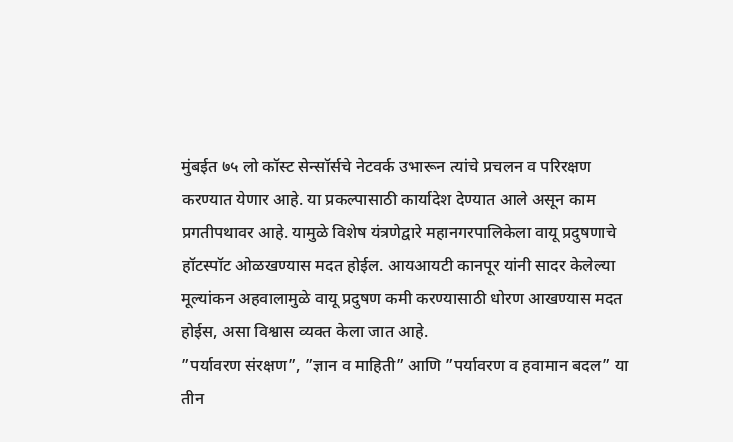मुंबईत ७५ लो कॉस्ट सेन्सॉर्सचे नेटवर्क उभारून त्यांचे प्रचलन व परिरक्षण करण्यात येणार आहे. या प्रकल्पासाठी कार्यादेश देण्यात आले असून काम प्रगतीपथावर आहे. यामुळे विशेष यंत्रणेद्वारे महानगरपालिकेला वायू प्रदुषणाचे हॉटस्पॉट ओळखण्यास मदत होईल. आयआयटी कानपूर यांनी सादर केलेल्या मूल्यांकन अहवालामुळे वायू प्रदुषण कमी करण्यासाठी धोरण आखण्यास मदत होईस, असा विश्वास व्यक्त केला जात आहे.
”पर्यावरण संरक्षण”, ”ज्ञान व माहिती” आणि ”पर्यावरण व हवामान बदल” या तीन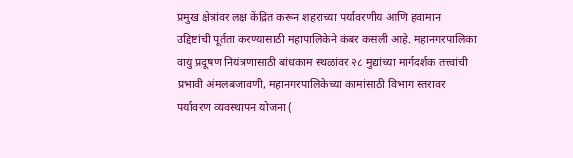प्रमुख क्षेत्रांवर लक्ष केंद्रित करून शहराच्या पर्यावरणीय आणि हवामान उद्दिष्टांची पूर्तता करण्यासाठी महापालिकेने कंबर कसली आहे. महानगरपालिका वायु प्रदूषण नियंत्रणासाठी बांधकाम स्थळांवर २८ मुद्यांच्या मार्गदर्शक तत्त्वांची प्रभावी अंमलबजावणी, महानगरपालिकेच्या कामांसाठी विभाग स्तरावर पर्यावरण व्यवस्थापन योजना (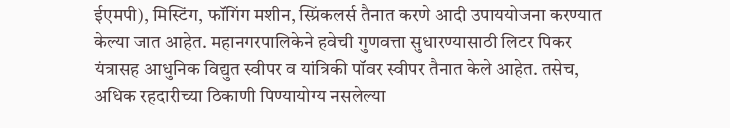ईएमपी), मिस्टिंग, फॉगिंग मशीन, स्प्रिंकलर्स तैनात करणे आदी उपाययोजना करण्यात केल्या जात आहेत. महानगरपालिकेने हवेची गुणवत्ता सुधारण्यासाठी लिटर पिकर यंत्रासह आधुनिक विद्युत स्वीपर व यांत्रिकी पॉवर स्वीपर तैनात केले आहेत. तसेच, अधिक रहदारीच्या ठिकाणी पिण्यायोग्य नसलेल्या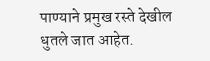पाण्याने प्रमुख रस्ते देखील धुतले जात आहेत.